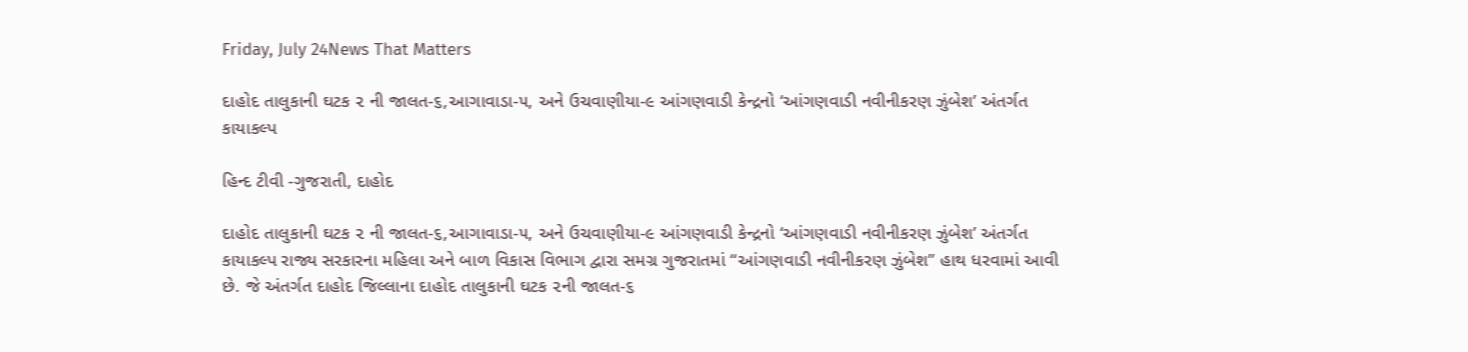Friday, July 24News That Matters

દાહોદ તાલુકાની ઘટક ૨ ની જાલત-૬,આગાવાડા-૫, અને ઉચવાણીયા-૯ આંગણવાડી કેન્દ્રનો ‘આંગણવાડી નવીનીકરણ ઝુંબેશ’ અંતર્ગત કાયાકલ્પ

હિન્દ ટીવી -ગુજરાતી, દાહોદ

દાહોદ તાલુકાની ઘટક ૨ ની જાલત-૬,આગાવાડા-૫, અને ઉચવાણીયા-૯ આંગણવાડી કેન્દ્રનો ‘આંગણવાડી નવીનીકરણ ઝુંબેશ’ અંતર્ગત કાયાકલ્પ રાજ્ય સરકારના મહિલા અને બાળ વિકાસ વિભાગ દ્વારા સમગ્ર ગુજરાતમાં “આંગણવાડી નવીનીકરણ ઝુંબેશ” હાથ ધરવામાં આવી છે. જે અંતર્ગત દાહોદ જિલ્લાના દાહોદ તાલુકાની ઘટક ૨ની જાલત-૬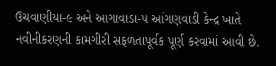ઉચવાણીયા-૯ અને આગાવાડા-૫ આંગણવાડી કેન્દ્ર ખાતે નવીનીકરણની કામગીરી સફળતાપૂર્વક પૂર્ણ કરવામાં આવી છે.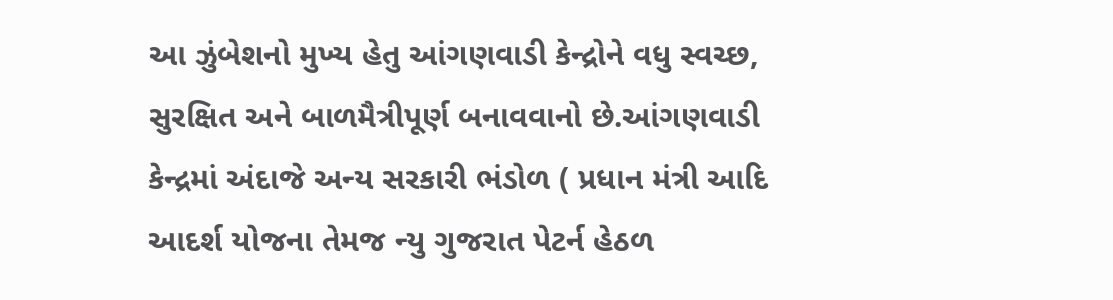આ ઝુંબેશનો મુખ્ય હેતુ આંગણવાડી કેન્દ્રોને વધુ સ્વચ્છ, સુરક્ષિત અને બાળમૈત્રીપૂર્ણ બનાવવાનો છે.આંગણવાડી કેન્દ્રમાં અંદાજે અન્ય સરકારી ભંડોળ ( પ્રધાન મંત્રી આદિ આદર્શ યોજના તેમજ ન્યુ ગુજરાત પેટર્ન હેઠળ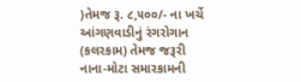)તેમજ રૂ. ૮,૫૦૦/- ના ખર્ચે આંગણવાડીનું રંગરોગાન (કલરકામ) તેમજ જરૂરી નાના-મોટા સમારકામની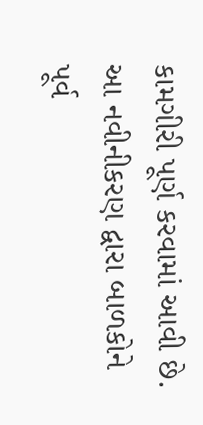કામગીરી પૂર્ણ કરવામાં આવી છે. આ નવીનીકરણ દ્વારા બાળકોને પૂર્વ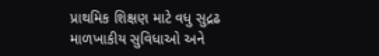પ્રાથમિક શિક્ષણ માટે વધુ સુદ્રઢ માળખાકીય સુવિધાઓ અને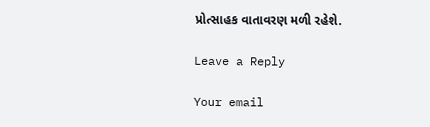પ્રોત્સાહક વાતાવરણ મળી રહેશે.

Leave a Reply

Your email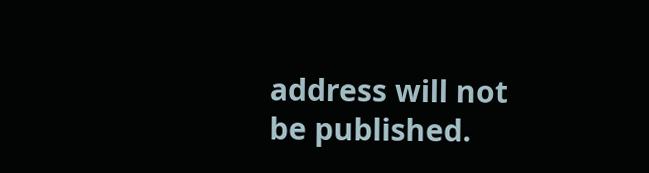address will not be published.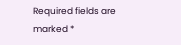Required fields are marked *